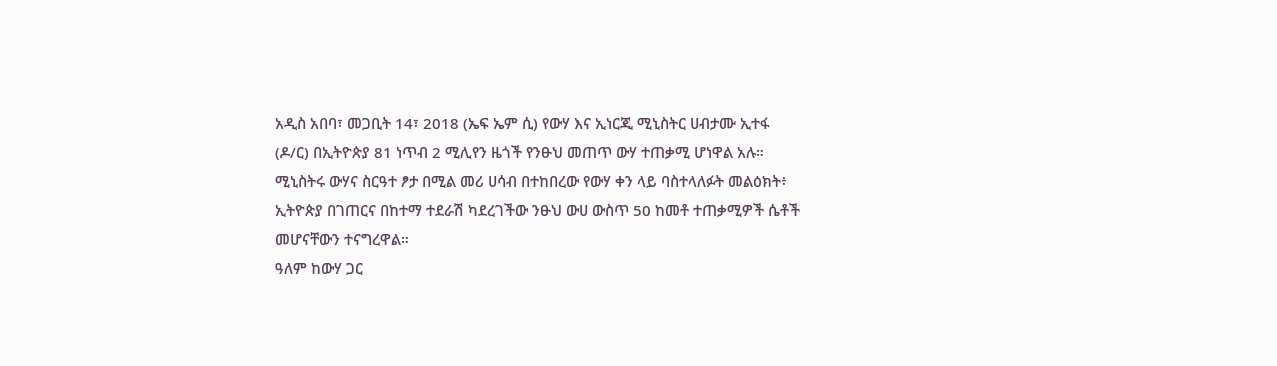አዲስ አበባ፣ መጋቢት 14፣ 2018 (ኤፍ ኤም ሲ) የውሃ እና ኢነርጂ ሚኒስትር ሀብታሙ ኢተፋ (ዶ/ር) በኢትዮጵያ 81 ነጥብ 2 ሚሊየን ዜጎች የንፁህ መጠጥ ውሃ ተጠቃሚ ሆነዋል አሉ።
ሚኒስትሩ ውሃና ስርዓተ ፆታ በሚል መሪ ሀሳብ በተከበረው የውሃ ቀን ላይ ባስተላለፉት መልዕክት፥ ኢትዮጵያ በገጠርና በከተማ ተደራሽ ካደረገችው ንፁህ ውሀ ውስጥ 50 ከመቶ ተጠቃሚዎች ሴቶች መሆናቸውን ተናግረዋል።
ዓለም ከውሃ ጋር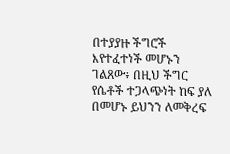በተያያዙ ችግሮች እየተፈተነች መሆኑን ገልጸው፥ በዚህ ችግር የሴቶች ተጋላጭነት ከፍ ያለ በመሆኑ ይህንን ለመቅረፍ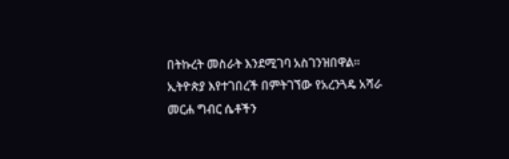በትኩረት መስራት እንደሚገባ አስገንዝበዋል፡፡
ኢትዮጵያ እየተገበረች በምትገኘው የአረንጓዴ አሻራ መርሐ ግብር ሴቶችን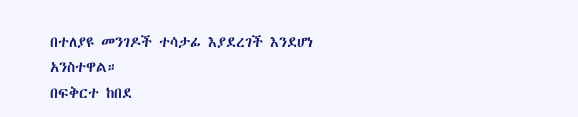በተለያዩ መንገዶች ተሳታፊ እያደረገች እንደሆነ አንስተዋል።
በፍቅርተ ከበደ